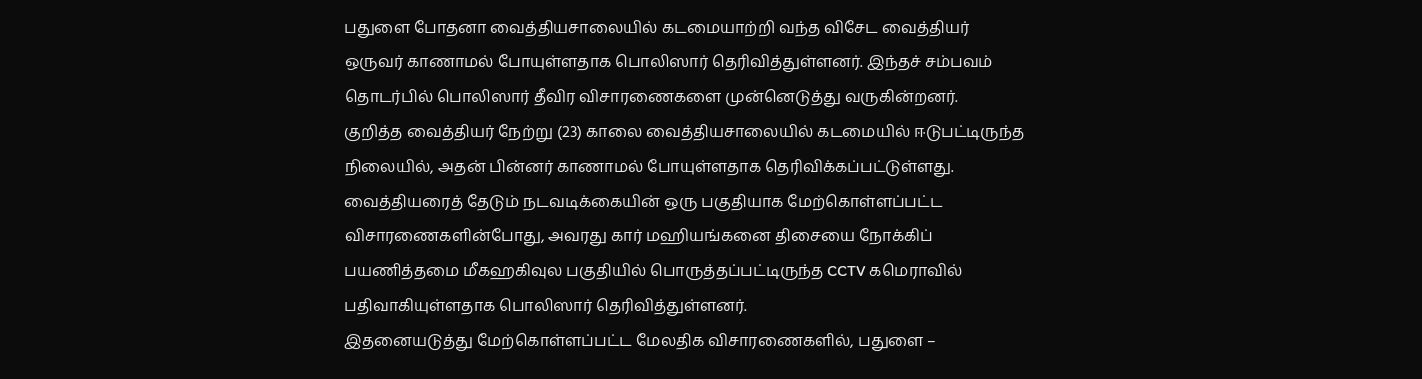பதுளை போதனா வைத்தியசாலையில் கடமையாற்றி வந்த விசேட வைத்தியர் ஒருவர் காணாமல் போயுள்ளதாக பொலிஸார் தெரிவித்துள்ளனர். இந்தச் சம்பவம் தொடர்பில் பொலிஸார் தீவிர விசாரணைகளை முன்னெடுத்து வருகின்றனர்.
குறித்த வைத்தியர் நேற்று (23) காலை வைத்தியசாலையில் கடமையில் ஈடுபட்டிருந்த நிலையில், அதன் பின்னர் காணாமல் போயுள்ளதாக தெரிவிக்கப்பட்டுள்ளது.
வைத்தியரைத் தேடும் நடவடிக்கையின் ஒரு பகுதியாக மேற்கொள்ளப்பட்ட விசாரணைகளின்போது, அவரது கார் மஹியங்கனை திசையை நோக்கிப் பயணித்தமை மீகஹகிவுல பகுதியில் பொருத்தப்பட்டிருந்த CCTV கமெராவில் பதிவாகியுள்ளதாக பொலிஸார் தெரிவித்துள்ளனர்.
இதனையடுத்து மேற்கொள்ளப்பட்ட மேலதிக விசாரணைகளில், பதுளை –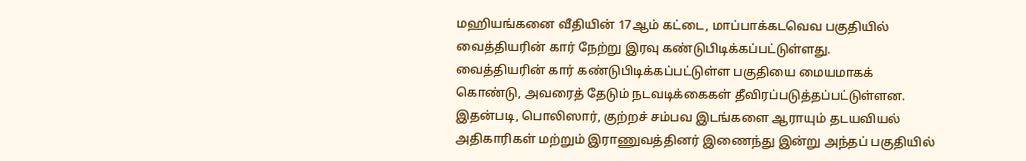மஹியங்கனை வீதியின் 17ஆம் கட்டை, மாப்பாக்கடவெவ பகுதியில் வைத்தியரின் கார் நேற்று இரவு கண்டுபிடிக்கப்பட்டுள்ளது.
வைத்தியரின் கார் கண்டுபிடிக்கப்பட்டுள்ள பகுதியை மையமாகக் கொண்டு, அவரைத் தேடும் நடவடிக்கைகள் தீவிரப்படுத்தப்பட்டுள்ளன.
இதன்படி, பொலிஸார், குற்றச் சம்பவ இடங்களை ஆராயும் தடயவியல் அதிகாரிகள் மற்றும் இராணுவத்தினர் இணைந்து இன்று அந்தப் பகுதியில்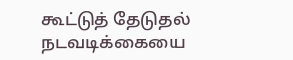கூட்டுத் தேடுதல் நடவடிக்கையை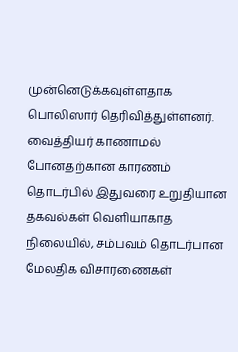முன்னெடுக்கவுள்ளதாக பொலிஸார் தெரிவித்துள்ளனர்.
வைத்தியர் காணாமல் போனதற்கான காரணம் தொடர்பில் இதுவரை உறுதியான தகவல்கள் வெளியாகாத நிலையில், சம்பவம் தொடர்பான மேலதிக விசாரணைகள்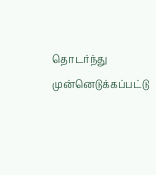தொடர்ந்து முன்னெடுக்கப்பட்டு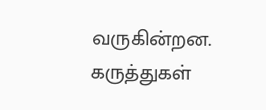வருகின்றன.
கருத்துகள்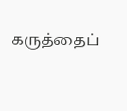கருத்தைப்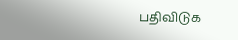பதிவிடுக